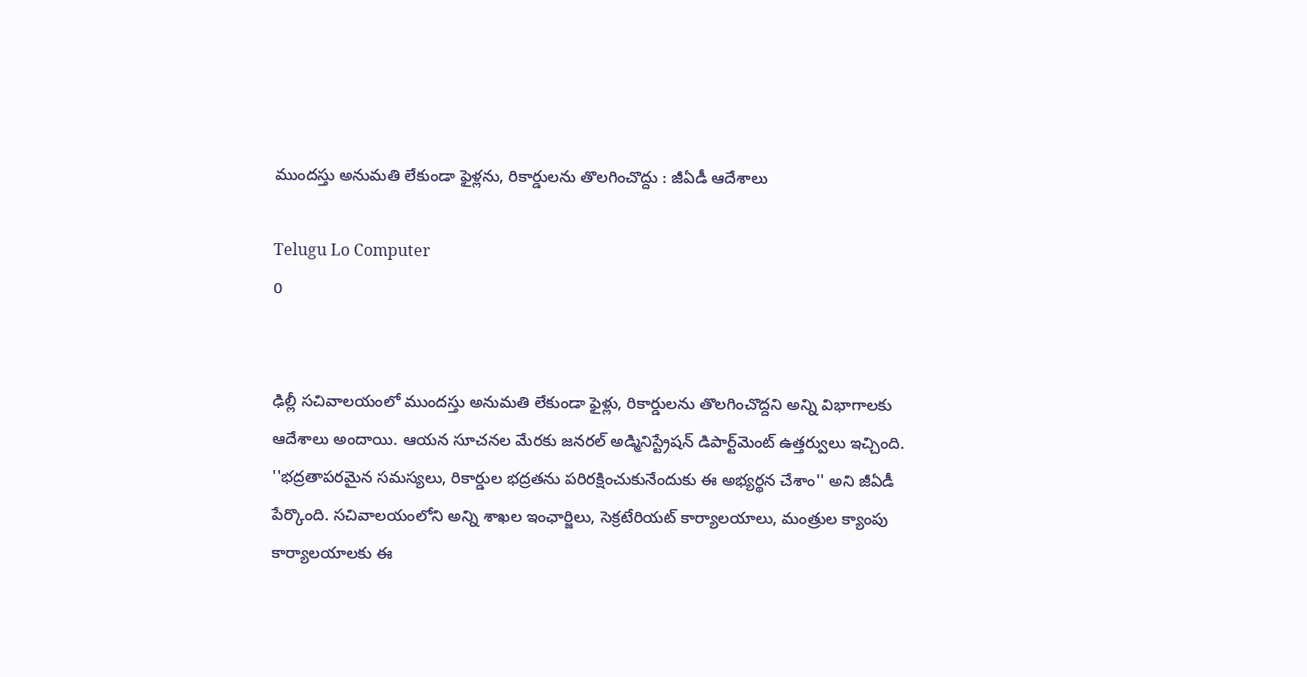ముందస్తు అనుమతి లేకుండా ఫైళ్లను, రికార్డులను తొలగించొద్దు : జీఏడీ ఆదేశాలు

Telugu Lo Computer
0


ఢిల్లీ సచివాలయంలో ముందస్తు అనుమతి లేకుండా ఫైళ్లు, రికార్డులను తొలగించొద్దని అన్ని విభాగాలకు ఆదేశాలు అందాయి. ఆయన సూచనల మేరకు జనరల్ అడ్మినిస్ట్రేషన్ డిపార్ట్‌మెంట్ ఉత్తర్వులు ఇచ్చింది. ''భద్రతాపరమైన సమస్యలు, రికార్డుల భద్రతను పరిరక్షించుకునేందుకు ఈ అభ్యర్థన చేశాం'' అని జీఏడీ పేర్కొంది. సచివాలయంలోని అన్ని శాఖల ఇంఛార్జిలు, సెక్రటేరియట్ కార్యాలయాలు, మంత్రుల క్యాంపు కార్యాలయాలకు ఈ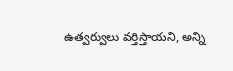ఉత్వర్వులు వర్తిస్తాయని, అన్ని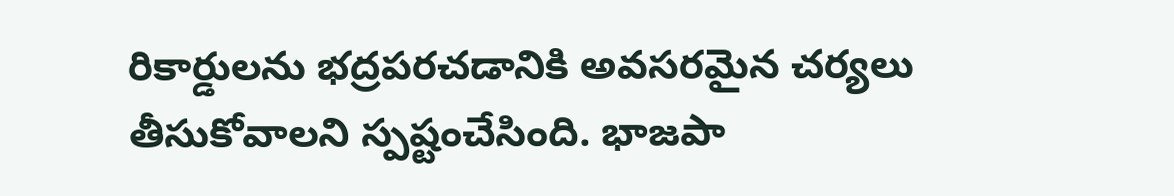రికార్డులను భద్రపరచడానికి అవసరమైన చర్యలు తీసుకోవాలని స్పష్టంచేసింది. భాజపా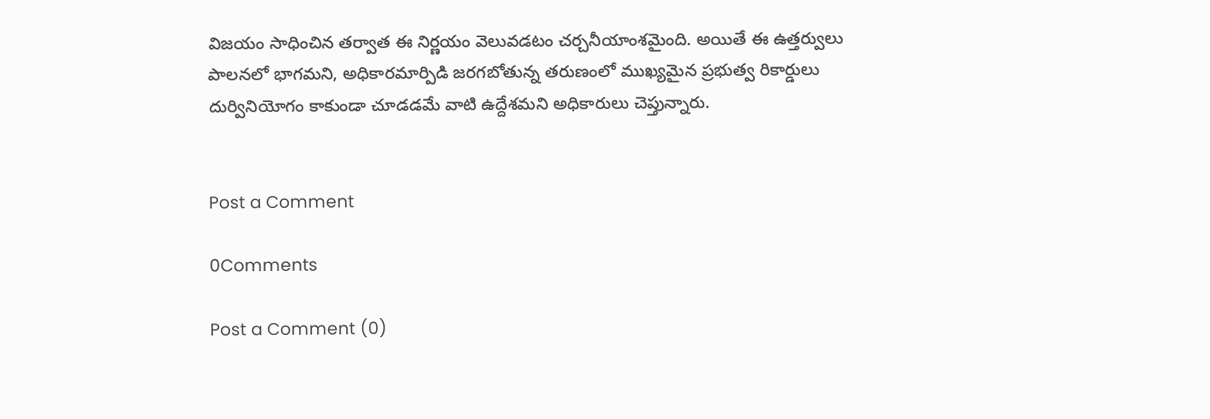విజయం సాధించిన తర్వాత ఈ నిర్ణయం వెలువడటం చర్చనీయాంశమైంది. అయితే ఈ ఉత్తర్వులు పాలనలో భాగమని, అధికారమార్పిడి జరగబోతున్న తరుణంలో ముఖ్యమైన ప్రభుత్వ రికార్డులు దుర్వినియోగం కాకుండా చూడడమే వాటి ఉద్దేశమని అధికారులు చెప్తున్నారు.


Post a Comment

0Comments

Post a Comment (0)